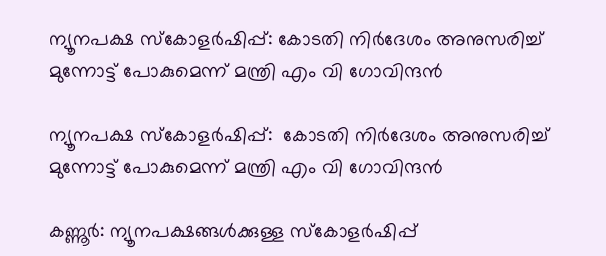ന്യൂനപക്ഷ സ്‌കോളര്‍ഷിപ്പ്: കോടതി നിര്‍ദേശം അനുസരിച്ച് മുന്നോട്ട് പോകുമെന്ന് മന്ത്രി എം വി ഗോവിന്ദന്‍

ന്യൂനപക്ഷ സ്‌കോളര്‍ഷിപ്പ്:  കോടതി നിര്‍ദേശം അനുസരിച്ച് മുന്നോട്ട് പോകുമെന്ന് മന്ത്രി എം വി ഗോവിന്ദന്‍

കണ്ണൂര്‍: ന്യൂനപക്ഷങ്ങള്‍ക്കുള്ള സ്‌കോളര്‍ഷിപ്പ്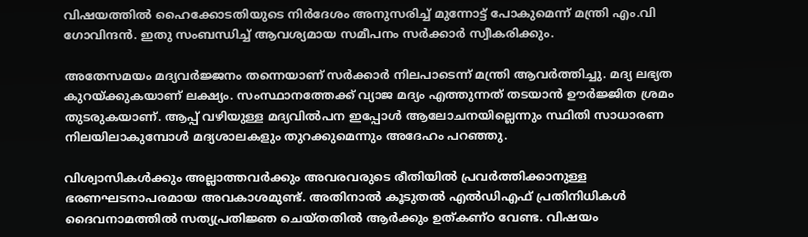വിഷയത്തില്‍ ഹൈക്കോടതിയുടെ നിര്‍ദേശം അനുസരിച്ച് മുന്നോട്ട് പോകുമെന്ന് മന്ത്രി എം.വി ഗോവിന്ദന്‍. ഇതു സംബന്ധിച്ച് ആവശ്യമായ സമീപനം സര്‍ക്കാര്‍ സ്വീകരിക്കും.

അതേസമയം മദ്യവര്‍ജ്ജനം തന്നെയാണ് സര്‍ക്കാര്‍ നിലപാടെന്ന് മന്ത്രി ആവര്‍ത്തിച്ചു. മദ്യ ലഭ്യത കുറയ്ക്കുകയാണ് ലക്ഷ്യം. സംസ്ഥാനത്തേക്ക് വ്യാജ മദ്യം എത്തുന്നത് തടയാന്‍ ഊര്‍ജ്ജിത ശ്രമം തുടരുകയാണ്. ആപ്പ് വഴിയുള്ള മദ്യവില്‍പന ഇപ്പോള്‍ ആലോചനയില്ലെന്നും സ്ഥിതി സാധാരണ നിലയിലാകുമ്പോള്‍ മദ്യശാലകളും തുറക്കുമെന്നും അദേഹം പറഞ്ഞു.

വിശ്വാസികള്‍ക്കും അല്ലാത്തവര്‍ക്കും അവരവരുടെ രീതിയില്‍ പ്രവര്‍ത്തിക്കാനുള്ള ഭരണഘടനാപരമായ അവകാശമുണ്ട്. അതിനാല്‍ കൂടുതല്‍ എല്‍ഡിഎഫ് പ്രതിനിധികള്‍ ദൈവനാമത്തില്‍ സത്യപ്രതിജ്ഞ ചെയ്തതില്‍ ആര്‍ക്കും ഉത്കണ്ഠ വേണ്ട. വിഷയം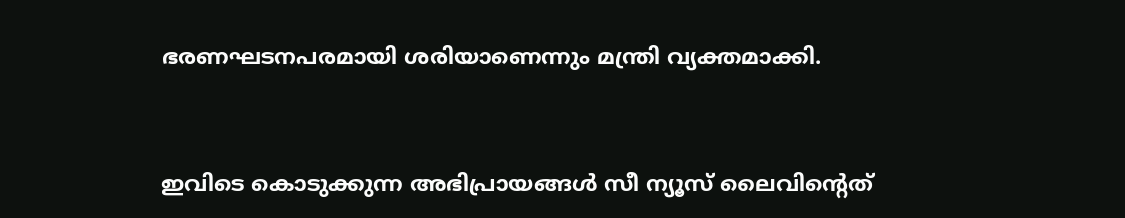ഭരണഘടനപരമായി ശരിയാണെന്നും മന്ത്രി വ്യക്തമാക്കി.


ഇവിടെ കൊടുക്കുന്ന അഭിപ്രായങ്ങള്‍ സീ ന്യൂസ് ലൈവിന്റെത്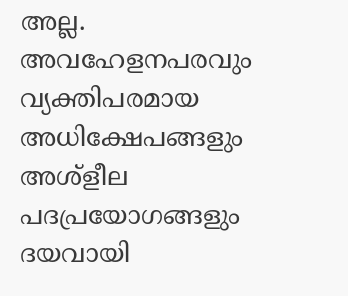അല്ല. അവഹേളനപരവും വ്യക്തിപരമായ അധിക്ഷേപങ്ങളും അശ്‌ളീല പദപ്രയോഗങ്ങളും ദയവായി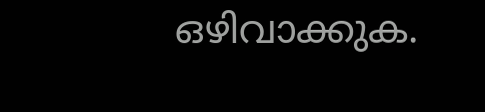ഒഴിവാക്കുക.